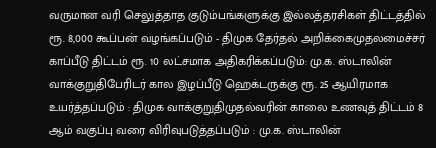வருமான வரி செலுத்தாத குடும்பங்களுக்கு இல்லத்தரசிகள் திட்டத்தில் ரூ. 8,000 கூப்பன் வழங்கப்படும் - திமுக தேர்தல் அறிக்கைமுதலமைச்சர் காப்பீடு திட்டம் ரூ. 10 லட்சமாக அதிகரிக்கப்படும்: மு.க. ஸ்டாலின் வாக்குறுதிபேரிடர் கால இழப்பீடு ஹெக்டருக்கு ரூ. 25 ஆயிரமாக உயர்த்தப்படும் : திமுக வாக்குறுதிமுதல்வரின் காலை உணவுத் திட்டம் 8 ஆம் வகுப்பு வரை விரிவுபடுத்தப்படும் : மு.க. ஸ்டாலின்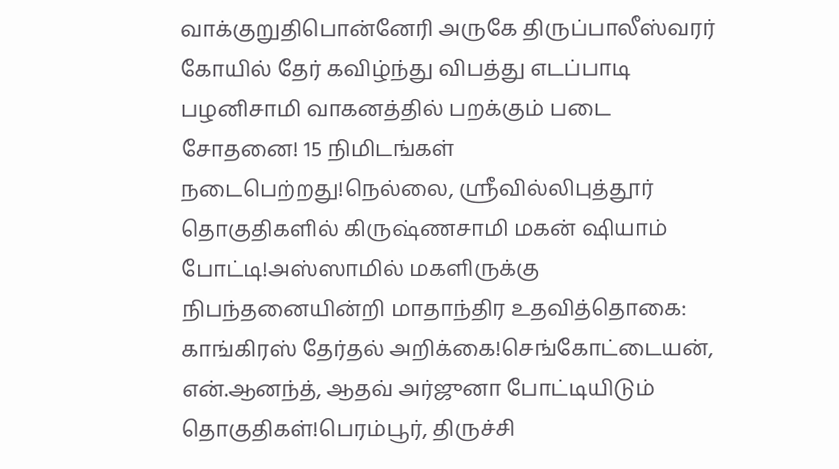வாக்குறுதிபொன்னேரி அருகே திருப்பாலீஸ்வரர் கோயில் தேர் கவிழ்ந்து விபத்து எடப்பாடி பழனிசாமி வாகனத்தில் பறக்கும் படை சோதனை! 15 நிமிடங்கள் நடைபெற்றது!நெல்லை, ஸ்ரீவில்லிபுத்தூர் தொகுதிகளில் கிருஷ்ணசாமி மகன் ஷியாம் போட்டி!அஸ்ஸாமில் மகளிருக்கு நிபந்தனையின்றி மாதாந்திர உதவித்தொகை: காங்கிரஸ் தேர்தல் அறிக்கை!செங்கோட்டையன், என்.ஆனந்த், ஆதவ் அர்ஜுனா போட்டியிடும் தொகுதிகள்!பெரம்பூர், திருச்சி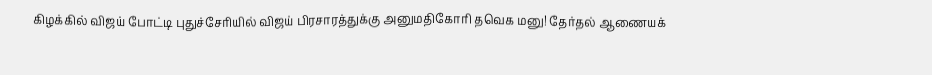கிழக்கில் விஜய் போட்டி புதுச்சேரியில் விஜய் பிரசாரத்துக்கு அனுமதிகோரி தவெக மனு! தேர்தல் ஆணையக்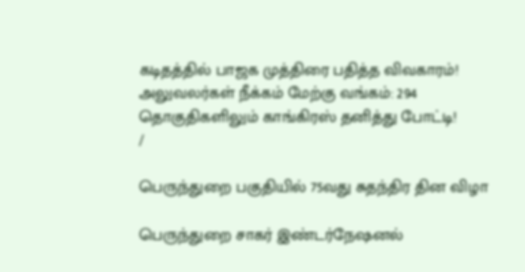கடிதத்தில் பாஜக முத்திரை பதித்த விவகாரம்! அலுவலர்கள் நீக்கம் மேற்கு வங்கம்: 294 தொகுதிகளிலும் காங்கிரஸ் தனித்து போட்டி!
/

பெருந்துறை பகுதியில் 75வது சுதந்திர தின விழா

பெருந்துறை சாகர் இண்டர்நேஷனல்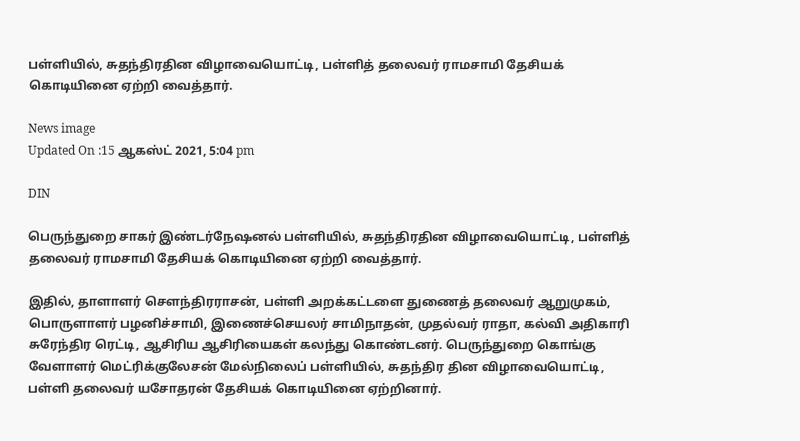பள்ளியில், சுதந்திரதின விழாவையொட்டி, பள்ளித் தலைவர் ராமசாமி தேசியக் கொடியினை ஏற்றி வைத்தார்.

News image
Updated On :15 ஆகஸ்ட் 2021, 5:04 pm

DIN

பெருந்துறை சாகர் இண்டர்நேஷனல் பள்ளியில், சுதந்திரதின விழாவையொட்டி, பள்ளித் தலைவர் ராமசாமி தேசியக் கொடியினை ஏற்றி வைத்தார்.

இதில், தாளாளர் சௌந்திரராசன், பள்ளி அறக்கட்டளை துணைத் தலைவர் ஆறுமுகம், பொருளாளர் பழனிச்சாமி, இணைச்செயலர் சாமிநாதன், முதல்வர் ராதா, கல்வி அதிகாரி சுரேந்திர ரெட்டி, ஆசிரிய ஆசிரியைகள் கலந்து கொண்டனர். பெருந்துறை கொங்கு வேளாளர் மெட்ரிக்குலேசன் மேல்நிலைப் பள்ளியில், சுதந்திர தின விழாவையொட்டி, பள்ளி தலைவர் யசோதரன் தேசியக் கொடியினை ஏற்றினார்.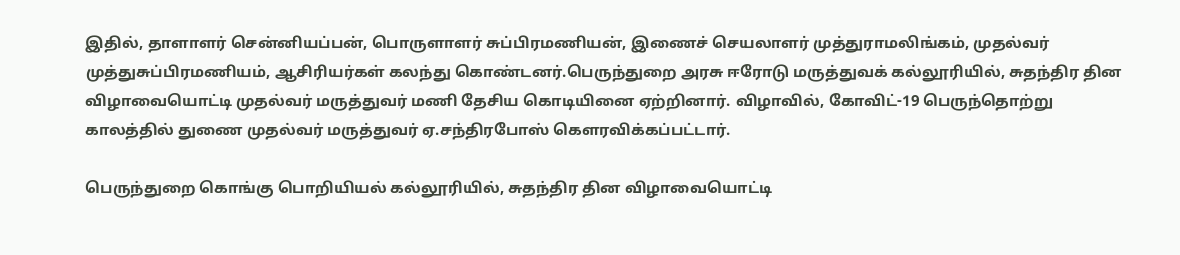இதில், தாளாளர் சென்னியப்பன், பொருளாளர் சுப்பிரமணியன், இணைச் செயலாளர் முத்துராமலிங்கம், முதல்வர் முத்துசுப்பிரமணியம், ஆசிரியர்கள் கலந்து கொண்டனர்.பெருந்துறை அரசு ஈரோடு மருத்துவக் கல்லூரியில், சுதந்திர தின விழாவையொட்டி முதல்வர் மருத்துவர் மணி தேசிய கொடியினை ஏற்றினார். விழாவில், கோவிட்-19 பெருந்தொற்று காலத்தில் துணை முதல்வர் மருத்துவர் ஏ.சந்திரபோஸ் கௌரவிக்கப்பட்டார்.

பெருந்துறை கொங்கு பொறியியல் கல்லூரியில், சுதந்திர தின விழாவையொட்டி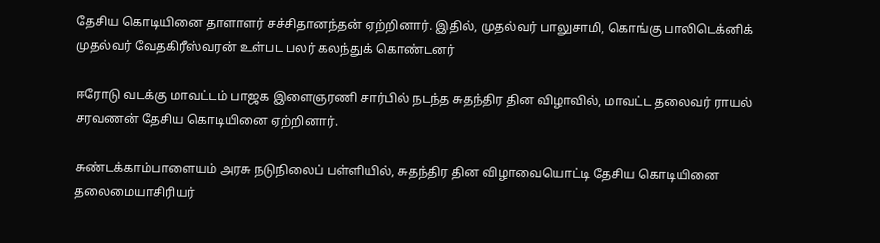தேசிய கொடியினை தாளாளர் சச்சிதானந்தன் ஏற்றினார். இதில், முதல்வர் பாலுசாமி, கொங்கு பாலிடெக்னிக் முதல்வர் வேதகிரீஸ்வரன் உள்பட பலர் கலந்துக் கொண்டனர்

ஈரோடு வடக்கு மாவட்டம் பாஜக இளைஞரணி சார்பில் நடந்த சுதந்திர தின விழாவில், மாவட்ட தலைவர் ராயல் சரவணன் தேசிய கொடியினை ஏற்றினார்.

சுண்டக்காம்பாளையம் அரசு நடுநிலைப் பள்ளியில், சுதந்திர தின விழாவையொட்டி தேசிய கொடியினை தலைமையாசிரியர்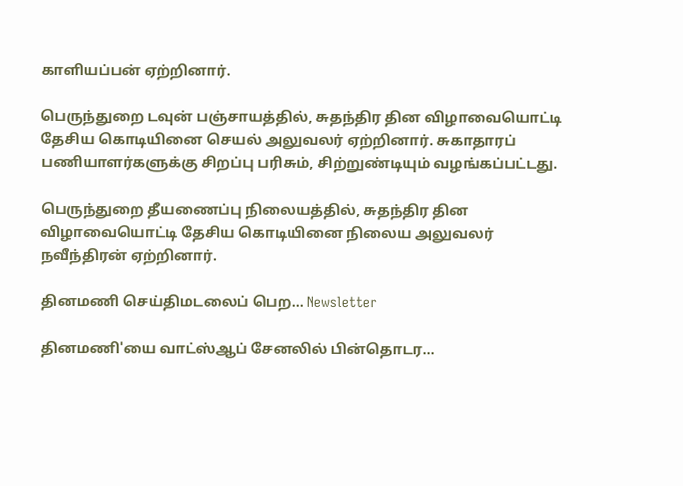காளியப்பன் ஏற்றினார்.

பெருந்துறை டவுன் பஞ்சாயத்தில், சுதந்திர தின விழாவையொட்டி தேசிய கொடியினை செயல் அலுவலர் ஏற்றினார். சுகாதாரப் பணியாளர்களுக்கு சிறப்பு பரிசும், சிற்றுண்டியும் வழங்கப்பட்டது.

பெருந்துறை தீயணைப்பு நிலையத்தில், சுதந்திர தின விழாவையொட்டி தேசிய கொடியினை நிலைய அலுவலர் நவீந்திரன் ஏற்றினார்.

தினமணி செய்திமடலைப் பெற... Newsletter

தினமணி'யை வாட்ஸ்ஆப் சேனலில் பின்தொடர...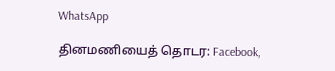WhatsApp

தினமணியைத் தொடர: Facebook,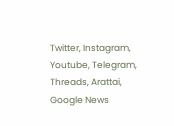Twitter, Instagram, Youtube, Telegram, Threads, Arattai, Google News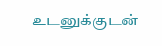உடனுக்குடன்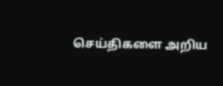செய்திகளை அறிய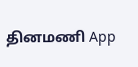தினமணி App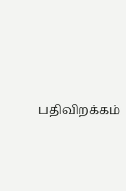பதிவிறக்கம்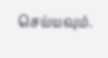செய்யவும்.